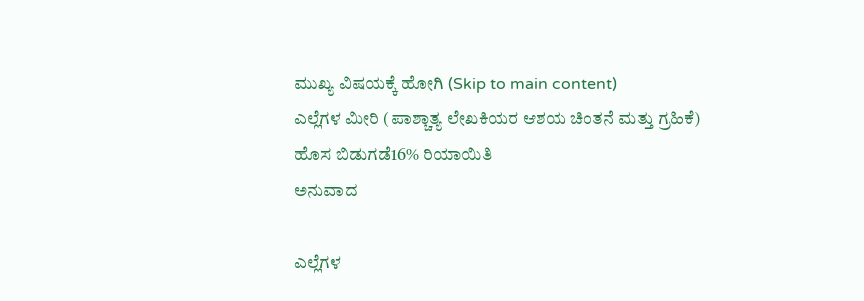ಮುಖ್ಯ ವಿಷಯಕ್ಕೆ ಹೋಗಿ (Skip to main content)
ಎಲ್ಲೆಗಳ ಮೀರಿ (ಪಾಶ್ಚಾತ್ಯ ಲೇಖಕಿಯರ ಆಶಯ ಚಿಂತನೆ ಮತ್ತು ಗ್ರಹಿಕೆ)
ಹೊಸ ಬಿಡುಗಡೆ16% ರಿಯಾಯಿತಿ
ಅನುವಾದ

ಎಲ್ಲೆಗಳ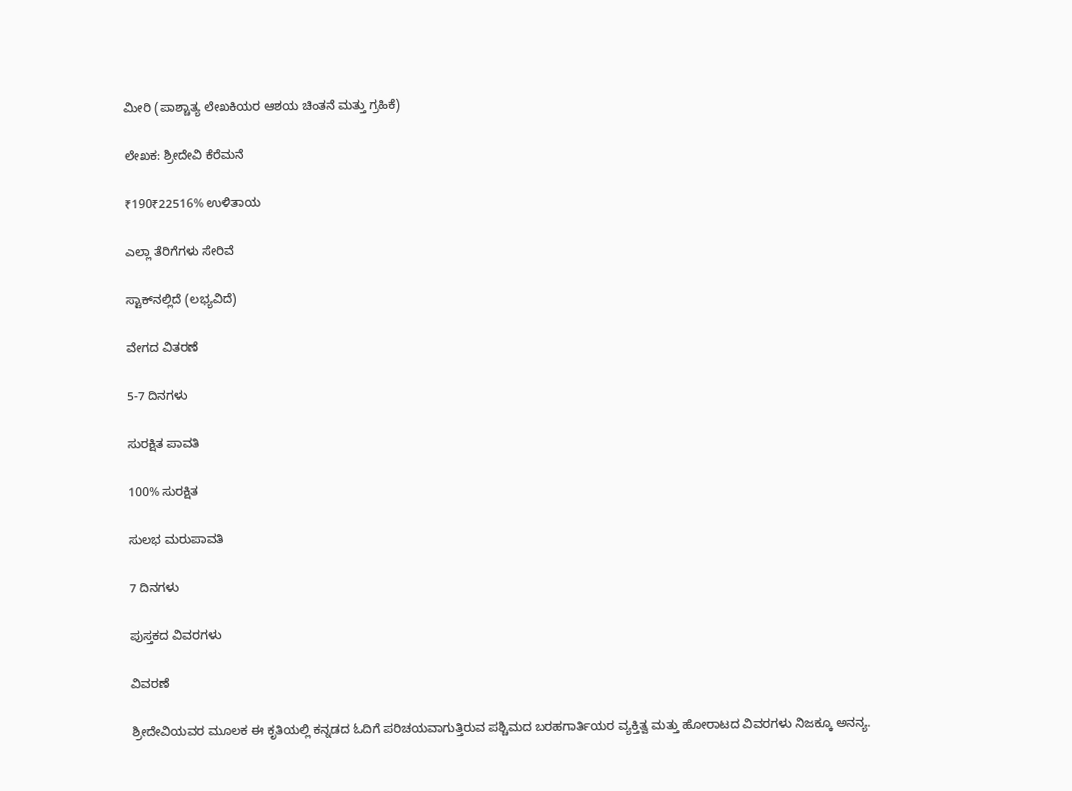ಮೀರಿ (ಪಾಶ್ಚಾತ್ಯ ಲೇಖಕಿಯರ ಆಶಯ ಚಿಂತನೆ ಮತ್ತು ಗ್ರಹಿಕೆ)

ಲೇಖಕ: ಶ್ರೀದೇವಿ ಕೆರೆಮನೆ

₹190₹22516% ಉಳಿತಾಯ

ಎಲ್ಲಾ ತೆರಿಗೆಗಳು ಸೇರಿವೆ

ಸ್ಟಾಕ್‌ನಲ್ಲಿದೆ (ಲಭ್ಯವಿದೆ)

ವೇಗದ ವಿತರಣೆ

5-7 ದಿನಗಳು

ಸುರಕ್ಷಿತ ಪಾವತಿ

100% ಸುರಕ್ಷಿತ

ಸುಲಭ ಮರುಪಾವತಿ

7 ದಿನಗಳು

ಪುಸ್ತಕದ ವಿವರಗಳು

ವಿವರಣೆ

ಶ್ರೀದೇವಿಯವರ ಮೂಲಕ ಈ ಕೃತಿಯಲ್ಲಿ ಕನ್ನಡದ ಓದಿಗೆ ಪರಿಚಯವಾಗುತ್ತಿರುವ ಪಶ್ಚಿಮದ ಬರಹಗಾರ್ತಿಯರ ವ್ಯಕ್ತಿತ್ವ ಮತ್ತು ಹೋರಾಟದ ವಿವರಗಳು ನಿಜಕ್ಕೂ ಅನನ್ಯ.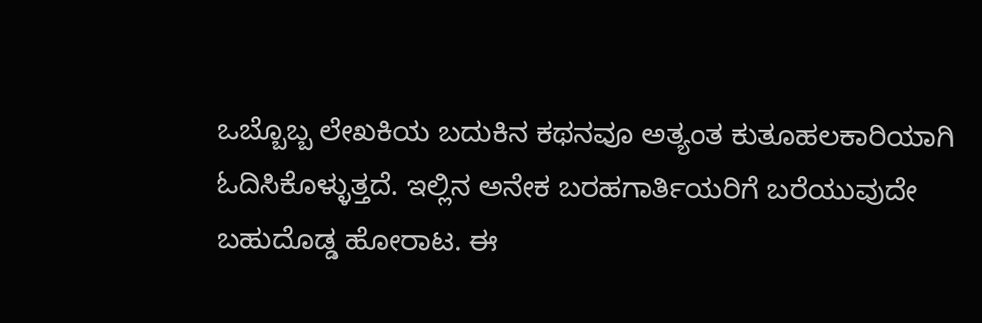ಒಬ್ಬೊಬ್ಬ ಲೇಖಕಿಯ ಬದುಕಿನ ಕಥನವೂ ಅತ್ಯಂತ ಕುತೂಹಲಕಾರಿಯಾಗಿ ಓದಿಸಿಕೊಳ್ಳುತ್ತದೆ. ಇಲ್ಲಿನ ಅನೇಕ ಬರಹಗಾರ್ತಿಯರಿಗೆ ಬರೆಯುವುದೇ ಬಹುದೊಡ್ಡ ಹೋರಾಟ. ಈ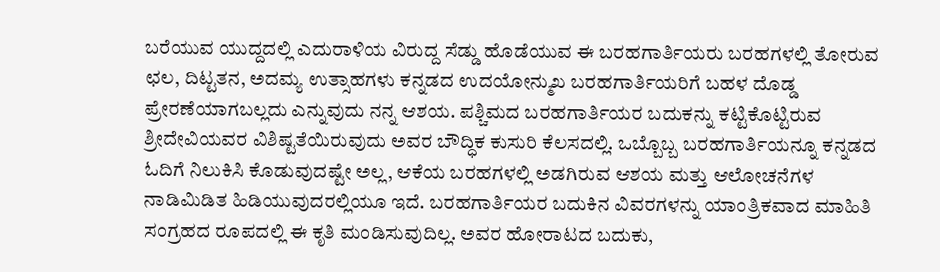ಬರೆಯುವ ಯುದ್ದದಲ್ಲಿ ಎದುರಾಳಿಯ ವಿರುದ್ದ ಸೆಡ್ಡು ಹೊಡೆಯುವ ಈ ಬರಹಗಾರ್ತಿಯರು ಬರಹಗಳಲ್ಲಿ ತೋರುವ ಛಲ, ದಿಟ್ಟತನ, ಅದಮ್ಯ ಉತ್ಸಾಹಗಳು ಕನ್ನಡದ ಉದಯೋನ್ಮುಖ ಬರಹಗಾರ್ತಿಯರಿಗೆ ಬಹಳ ದೊಡ್ಡ ಪ್ರೇರಣೆಯಾಗಬಲ್ಲದು ಎನ್ನುವುದು ನನ್ನ ಆಶಯ. ಪಶ್ಚಿಮದ ಬರಹಗಾರ್ತಿಯರ ಬದುಕನ್ನು ಕಟ್ಟಿಕೊಟ್ಟಿರುವ ಶ್ರೀದೇವಿಯವರ ವಿಶಿಷ್ಟತೆಯಿರುವುದು ಅವರ ಬೌದ್ಧಿಕ ಕುಸುರಿ ಕೆಲಸದಲ್ಲಿ. ಒಬ್ಬೊಬ್ಬ ಬರಹಗಾರ್ತಿಯನ್ನೂ ಕನ್ನಡದ ಓದಿಗೆ ನಿಲುಕಿಸಿ ಕೊಡುವುದಷ್ಟೇ ಅಲ್ಲ, ಆಕೆಯ ಬರಹಗಳಲ್ಲಿ ಅಡಗಿರುವ ಆಶಯ ಮತ್ತು ಆಲೋಚನೆಗಳ ನಾಡಿಮಿಡಿತ ಹಿಡಿಯುವುದರಲ್ಲಿಯೂ ಇದೆ. ಬರಹಗಾರ್ತಿಯರ ಬದುಕಿನ ವಿವರಗಳನ್ನು ಯಾಂತ್ರಿಕವಾದ ಮಾಹಿತಿ ಸಂಗ್ರಹದ ರೂಪದಲ್ಲಿ ಈ ಕೃತಿ ಮಂಡಿಸುವುದಿಲ್ಲ. ಅವರ ಹೋರಾಟದ ಬದುಕು,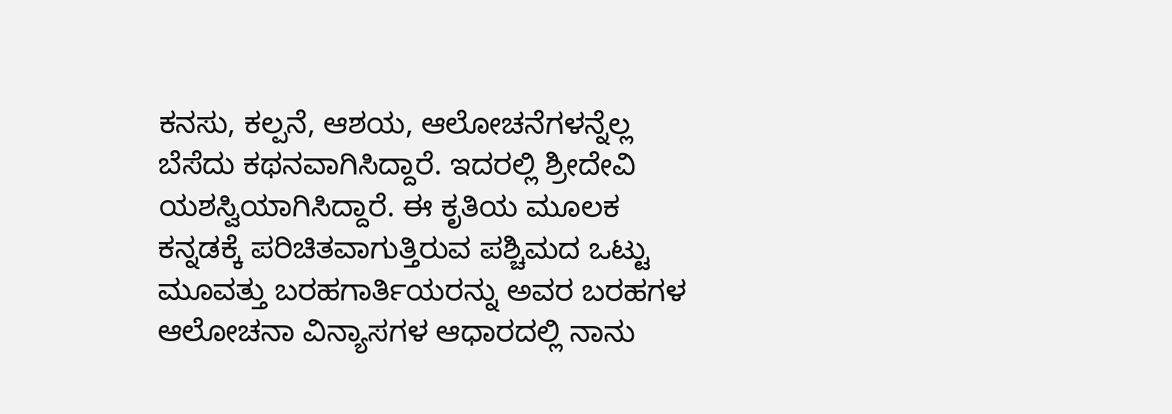ಕನಸು, ಕಲ್ಪನೆ, ಆಶಯ, ಆಲೋಚನೆಗಳನ್ನೆಲ್ಲ ಬೆಸೆದು ಕಥನವಾಗಿಸಿದ್ದಾರೆ. ಇದರಲ್ಲಿ ಶ್ರೀದೇವಿ ಯಶಸ್ವಿಯಾಗಿಸಿದ್ದಾರೆ. ಈ ಕೃತಿಯ ಮೂಲಕ ಕನ್ನಡಕ್ಕೆ ಪರಿಚಿತವಾಗುತ್ತಿರುವ ಪಶ್ಚಿಮದ ಒಟ್ಟು ಮೂವತ್ತು ಬರಹಗಾರ್ತಿಯರನ್ನು ಅವರ ಬರಹಗಳ ಆಲೋಚನಾ ವಿನ್ಯಾಸಗಳ ಆಧಾರದಲ್ಲಿ ನಾನು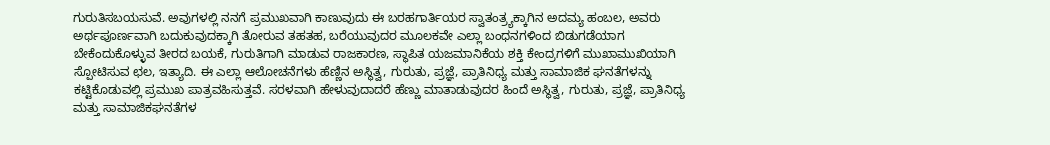ಗುರುತಿಸಬಯಸುವೆ. ಅವುಗಳಲ್ಲಿ ನನಗೆ ಪ್ರಮುಖವಾಗಿ ಕಾಣುವುದು ಈ ಬರಹಗಾರ್ತಿಯರ ಸ್ವಾತಂತ್ರ್ಯಕ್ಕಾಗಿನ ಅದಮ್ಯ ಹಂಬಲ, ಅವರು ಅರ್ಥಪೂರ್ಣವಾಗಿ ಬದುಕುವುದಕ್ಕಾಗಿ ತೋರುವ ತಹತಹ, ಬರೆಯುವುದರ ಮೂಲಕವೇ ಎಲ್ಲಾ ಬಂಧನಗಳಿಂದ ಬಿಡುಗಡೆಯಾಗ ಬೇಕೆಂದುಕೊಳ್ಳುವ ತೀರದ ಬಯಕೆ, ಗುರುತಿಗಾಗಿ ಮಾಡುವ ರಾಜಕಾರಣ, ಸ್ಥಾಪಿತ ಯಜಮಾನಿಕೆಯ ಶಕ್ತಿ ಕೇಂದ್ರಗಳಿಗೆ ಮುಖಾಮುಖಿಯಾಗಿ ಸ್ಪೋಟಿಸುವ ಛಲ, ಇತ್ಯಾದಿ. ಈ ಎಲ್ಲಾ ಆಲೋಚನೆಗಳು ಹೆಣ್ಣಿನ ಅಸ್ಥಿತ್ವ, ಗುರುತು, ಪ್ರಜ್ಞೆ, ಪ್ರಾತಿನಿಧ್ಯ ಮತ್ತು ಸಾಮಾಜಿಕ ಘನತೆಗಳನ್ನು ಕಟ್ಟಿಕೊಡುವಲ್ಲಿ ಪ್ರಮುಖ ಪಾತ್ರವಹಿಸುತ್ತವೆ. ಸರಳವಾಗಿ ಹೇಳುವುದಾದರೆ ಹೆಣ್ಣು ಮಾತಾಡುವುದರ ಹಿಂದೆ ಅಸ್ಥಿತ್ವ, ಗುರುತು, ಪ್ರಜ್ಞೆ, ಪ್ರಾತಿನಿಧ್ಯ ಮತ್ತು ಸಾಮಾಜಿಕಘನತೆಗಳ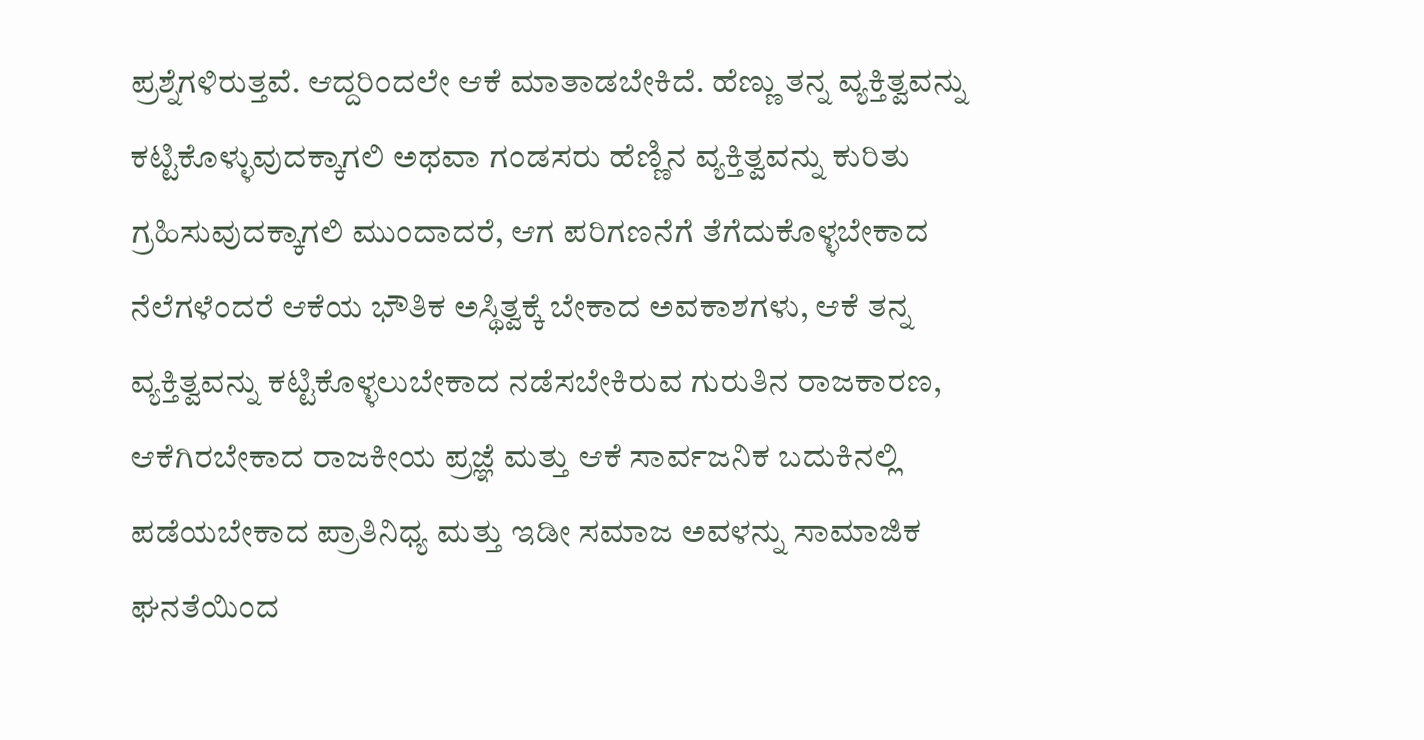ಪ್ರಶ್ನೆಗಳಿರುತ್ತವೆ. ಆದ್ದರಿಂದಲೇ ಆಕೆ ಮಾತಾಡಬೇಕಿದೆ. ಹೆಣ್ಣು ತನ್ನ ವ್ಯಕ್ತಿತ್ವವನ್ನು ಕಟ್ಟಿಕೊಳ್ಳುವುದಕ್ಕಾಗಲಿ ಅಥವಾ ಗಂಡಸರು ಹೆಣ್ಣಿನ ವ್ಯಕ್ತಿತ್ವವನ್ನು ಕುರಿತು ಗ್ರಹಿಸುವುದಕ್ಕಾಗಲಿ ಮುಂದಾದರೆ, ಆಗ ಪರಿಗಣನೆಗೆ ತೆಗೆದುಕೊಳ್ಳಬೇಕಾದ ನೆಲೆಗಳೆಂದರೆ ಆಕೆಯ ಭೌತಿಕ ಅಸ್ಥಿತ್ವಕ್ಕೆ ಬೇಕಾದ ಅವಕಾಶಗಳು, ಆಕೆ ತನ್ನ ವ್ಯಕ್ತಿತ್ವವನ್ನು ಕಟ್ಟಿಕೊಳ್ಳಲುಬೇಕಾದ ನಡೆಸಬೇಕಿರುವ ಗುರುತಿನ ರಾಜಕಾರಣ, ಆಕೆಗಿರಬೇಕಾದ ರಾಜಕೀಯ ಪ್ರಜ್ಞೆ ಮತ್ತು ಆಕೆ ಸಾರ್ವಜನಿಕ ಬದುಕಿನಲ್ಲಿ ಪಡೆಯಬೇಕಾದ ಪ್ರಾತಿನಿಧ್ಯ ಮತ್ತು ಇಡೀ ಸಮಾಜ ಅವಳನ್ನು ಸಾಮಾಜಿಕ ಘನತೆಯಿಂದ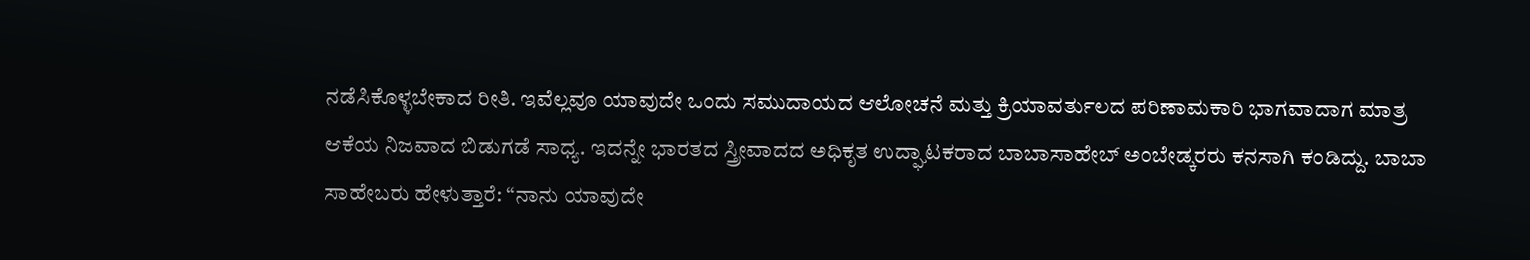ನಡೆಸಿಕೊಳ್ಳಬೇಕಾದ ರೀತಿ. ಇವೆಲ್ಲವೂ ಯಾವುದೇ ಒಂದು ಸಮುದಾಯದ ಆಲೋಚನೆ ಮತ್ತು ಕ್ರಿಯಾವರ್ತುಲದ ಪರಿಣಾಮಕಾರಿ ಭಾಗವಾದಾಗ ಮಾತ್ರ ಆಕೆಯ ನಿಜವಾದ ಬಿಡುಗಡೆ ಸಾಧ್ಯ. ಇದನ್ನೇ ಭಾರತದ ಸ್ತ್ರೀವಾದದ ಅಧಿಕೃತ ಉದ್ಘಾಟಕರಾದ ಬಾಬಾಸಾಹೇಬ್ ಅಂಬೇಡ್ಕರರು ಕನಸಾಗಿ ಕಂಡಿದ್ದು. ಬಾಬಾ ಸಾಹೇಬರು ಹೇಳುತ್ತಾರೆ: “ನಾನು ಯಾವುದೇ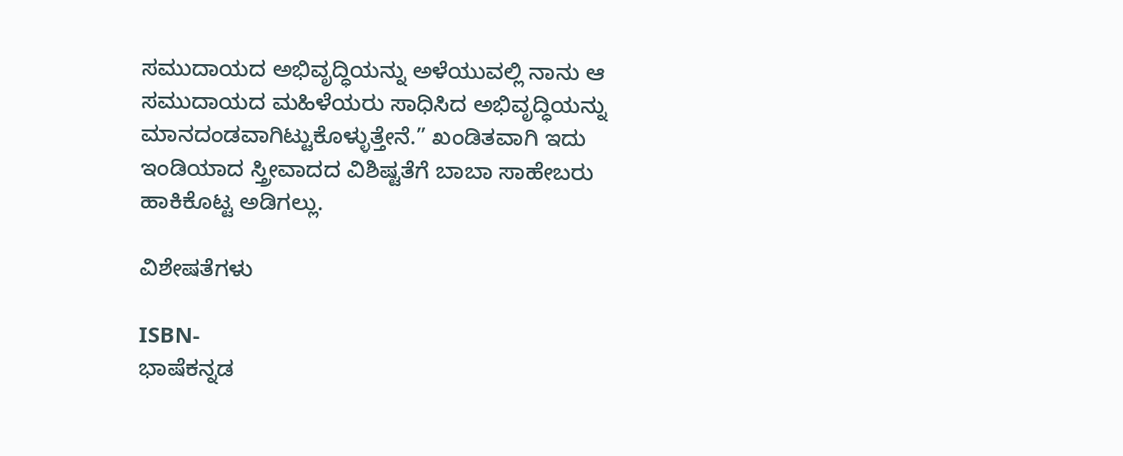ಸಮುದಾಯದ ಅಭಿವೃದ್ಧಿಯನ್ನು ಅಳೆಯುವಲ್ಲಿ ನಾನು ಆ ಸಮುದಾಯದ ಮಹಿಳೆಯರು ಸಾಧಿಸಿದ ಅಭಿವೃದ್ಧಿಯನ್ನು ಮಾನದಂಡವಾಗಿಟ್ಟುಕೊಳ್ಳುತ್ತೇನೆ.” ಖಂಡಿತವಾಗಿ ಇದು ಇಂಡಿಯಾದ ಸ್ತ್ರೀವಾದದ ವಿಶಿಷ್ಟತೆಗೆ ಬಾಬಾ ಸಾಹೇಬರು ಹಾಕಿಕೊಟ್ಟ ಅಡಿಗಲ್ಲು.

ವಿಶೇಷತೆಗಳು

ISBN-
ಭಾಷೆಕನ್ನಡ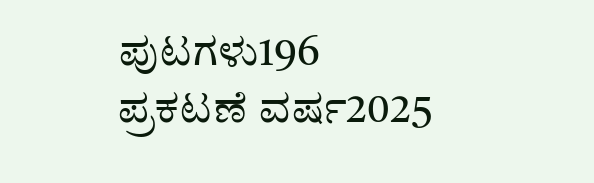ಪುಟಗಳು196
ಪ್ರಕಟಣೆ ವರ್ಷ2025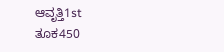ಆವೃತ್ತಿ1st
ತೂಕ450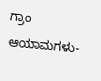ಗ್ರಾಂ
ಆಯಾಮಗಳು-